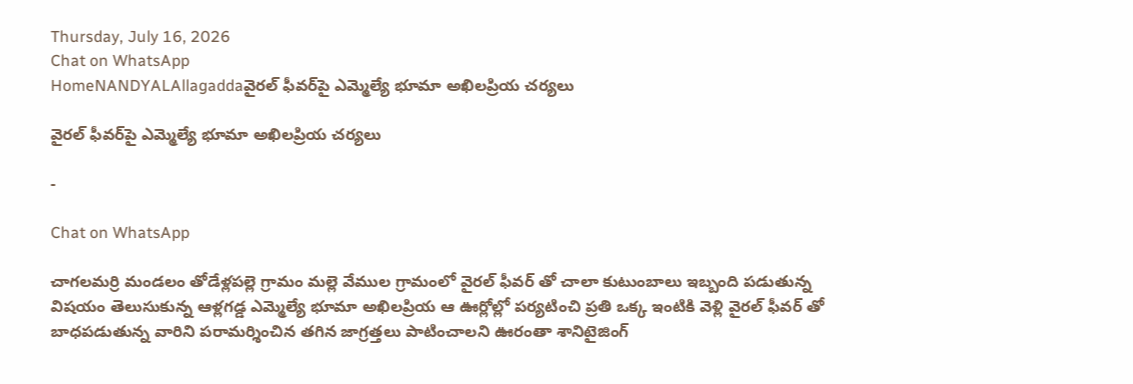Thursday, July 16, 2026
Chat on WhatsApp
HomeNANDYALAllagaddaవైరల్ ఫీవర్‌పై ఎమ్మెల్యే భూమా అఖిలప్రియ చర్యలు

వైరల్ ఫీవర్‌పై ఎమ్మెల్యే భూమా అఖిలప్రియ చర్యలు

-

Chat on WhatsApp

చాగలమర్రి మండలం తోడేళ్లపల్లె గ్రామం మల్లె వేముల గ్రామంలో వైరల్ ఫీవర్ తో చాలా కుటుంబాలు ఇబ్బంది పడుతున్న విషయం తెలుసుకున్న ఆళ్లగడ్డ ఎమ్మెల్యే భూమా అఖిలప్రియ ఆ ఊర్లోల్లో పర్యటించి ప్రతి ఒక్క ఇంటికి వెళ్లి వైరల్ ఫీవర్ తో బాధపడుతున్న వారిని పరామర్శించిన తగిన జాగ్రత్తలు పాటించాలని ఊరంతా శానిటైజింగ్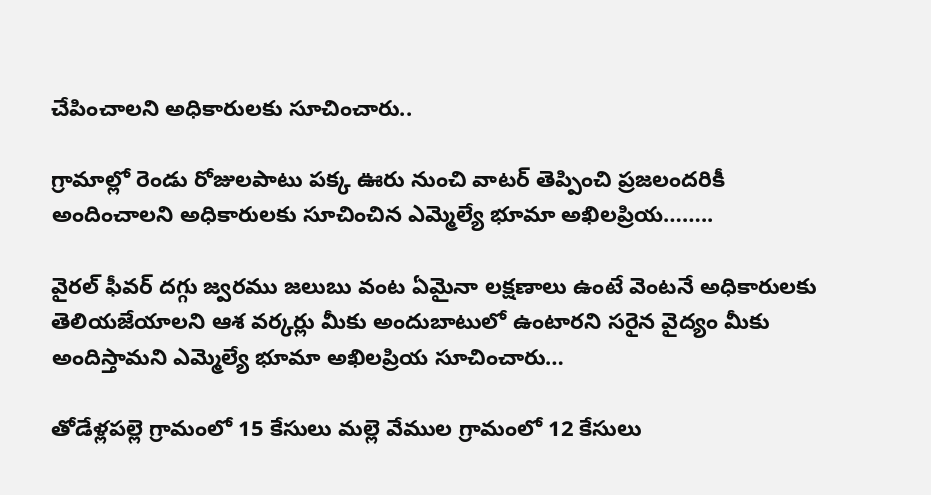చేపించాలని అధికారులకు సూచించారు..

గ్రామాల్లో రెండు రోజులపాటు పక్క ఊరు నుంచి వాటర్ తెప్పించి ప్రజలందరికీ అందించాలని అధికారులకు సూచించిన ఎమ్మెల్యే భూమా అఖిలప్రియ……..

వైరల్ ఫీవర్ దగ్గు జ్వరము జలుబు వంట ఏమైనా లక్షణాలు ఉంటే వెంటనే అధికారులకు తెలియజేయాలని ఆశ వర్కర్లు మీకు అందుబాటులో ఉంటారని సరైన వైద్యం మీకు అందిస్తామని ఎమ్మెల్యే భూమా అఖిలప్రియ సూచించారు…

తోడేళ్లపల్లె గ్రామంలో 15 కేసులు మల్లె వేముల గ్రామంలో 12 కేసులు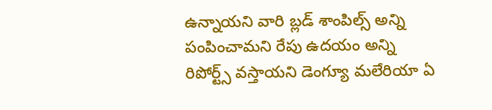ఉన్నాయని వారి బ్లడ్ శాంపిల్స్ అన్ని పంపించామని రేపు ఉదయం అన్ని రిపోర్ట్స్ వస్తాయని డెంగ్యూ మలేరియా ఏ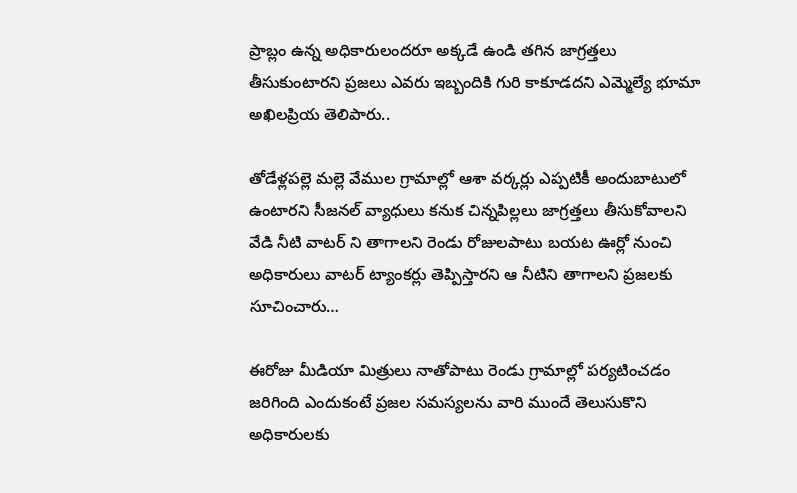ప్రాబ్లం ఉన్న అధికారులందరూ అక్కడే ఉండి తగిన జాగ్రత్తలు తీసుకుంటారని ప్రజలు ఎవరు ఇబ్బందికి గురి కాకూడదని ఎమ్మెల్యే భూమా అఖిలప్రియ తెలిపారు..

తోడేళ్లపల్లె మల్లె వేముల గ్రామాల్లో ఆశా వర్కర్లు ఎప్పటికీ అందుబాటులో ఉంటారని సీజనల్ వ్యాధులు కనుక చిన్నపిల్లలు జాగ్రత్తలు తీసుకోవాలని వేడి నీటి వాటర్ ని తాగాలని రెండు రోజులపాటు బయట ఊర్లో నుంచి అధికారులు వాటర్ ట్యాంకర్లు తెప్పిస్తారని ఆ నీటిని తాగాలని ప్రజలకు సూచించారు…

ఈరోజు మీడియా మిత్రులు నాతోపాటు రెండు గ్రామాల్లో పర్యటించడం జరిగింది ఎందుకంటే ప్రజల సమస్యలను వారి ముందే తెలుసుకొని అధికారులకు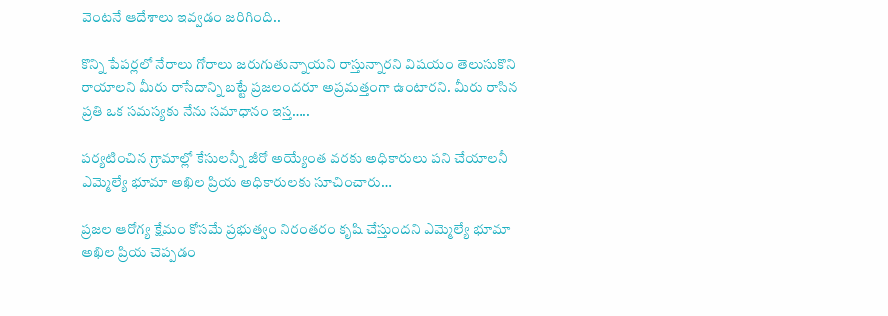వెంటనే ఆదేశాలు ఇవ్వడం జరిగింది..

కొన్ని పేపర్లలో నేరాలు గోరాలు జరుగుతున్నాయని రాస్తున్నారని విషయం తెలుసుకొని రాయాలని మీరు రాసేదాన్ని బట్టే ప్రజలందరూ అప్రమత్తంగా ఉంటారని. మీరు రాసిన ప్రతి ఒక సమస్యకు నేను సమాధానం ఇస్త…..

పర్యటించిన గ్రామాల్లో కేసులన్నీ జీరో అయ్యేంత వరకు అధికారులు పని చేయాలనీ ఎమ్మెల్యే భూమా అఖిల ప్రియ అధికారులకు సూచించారు…

ప్రజల ఆరోగ్య క్షేమం కోసమే ప్రభుత్వం నిరంతరం కృషి చేస్తుందని ఎమ్మెల్యే భూమా అఖిల ప్రియ చెప్పడం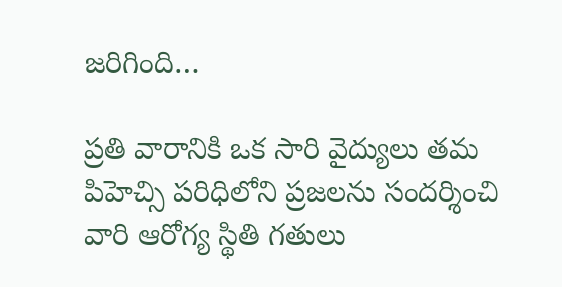జరిగింది…

ప్రతి వారానికి ఒక సారి వైద్యులు తమ పిహెచ్సి పరిధిలోని ప్రజలను సందర్శించి వారి ఆరోగ్య స్థితి గతులు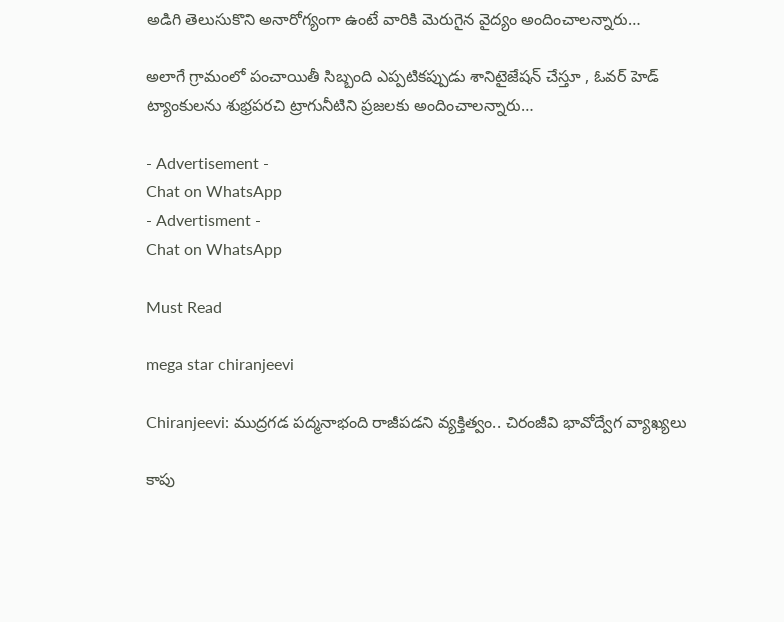అడిగి తెలుసుకొని అనారోగ్యంగా ఉంటే వారికి మెరుగైన వైద్యం అందించాలన్నారు…

అలాగే గ్రామంలో పంచాయితీ సిబ్బంది ఎప్పటికప్పుడు శానిటైజేషన్ చేస్తూ , ఓవర్ హెడ్ ట్యాంకులను శుభ్రపరచి ట్రాగునీటిని ప్రజలకు అందించాలన్నారు…

- Advertisement -
Chat on WhatsApp
- Advertisment -
Chat on WhatsApp

Must Read

mega star chiranjeevi

Chiranjeevi: ముద్రగడ పద్మనాభంది రాజీపడని వ్యక్తిత్వం.. చిరంజీవి భావోద్వేగ వ్యాఖ్యలు

కాపు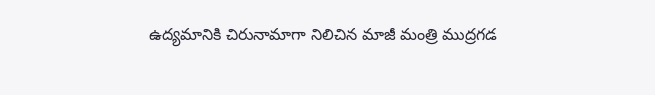ఉద్యమానికి చిరునామాగా నిలిచిన మాజీ మంత్రి ముద్రగడ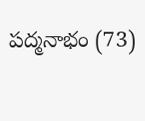పద్మనాభం (73)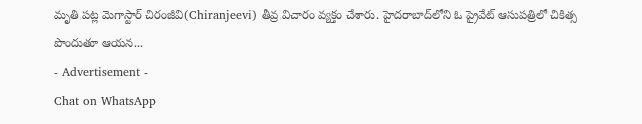మృతి పట్ల మెగాస్టార్ చిరంజీవి(Chiranjeevi) తీవ్ర విచారం వ్యక్తం చేశారు. హైదరాబాద్‌లోని ఓ ప్రైవేట్ ఆసుపత్రిలో చికిత్స పొందుతూ ఆయన...
- Advertisement -
Chat on WhatsApp